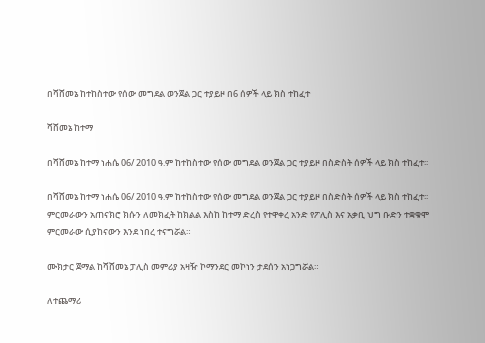በሻሸመኔ ከተከስተው የሰው መግደል ወንጀል ጋር ተያይዞ በ6 ሰዎች ላይ ክስ ተከፈተ

ሻሸመኔ ከተማ

በሻሸመኔ ከተማ ነሐሴ 06/ 2010 ዓ.ም ከተከስተው የሰው መግደል ወንጀል ጋር ተያይዞ በስድስት ሰዎች ላይ ክስ ተከፈተ፡፡

በሻሸመኔ ከተማ ነሐሴ 06/ 2010 ዓ.ም ከተከስተው የሰው መግደል ወንጀል ጋር ተያይዞ በስድስት ሰዎች ላይ ክስ ተከፈተ፡፡ ምርመራውን አጠናክሮ ክሱን ለመክፈት ከክልል እስከ ከተማ ድረስ የተዋቀረ አንድ የፖሊስ እና አቃቢ ህግ ቡድን ተቋቁሞ ምርመራው ሲያከናውን እንደ ነበረ ተናግሯል።

ሙክታር ጀማል ከሻሸመኔ ፓሊስ መምሪያ አዛዥ ኮማንደር መኮነን ታደሰን አነጋግሯል።

ለተጨማሪ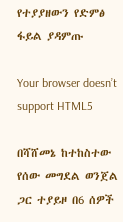የተያያዘውን የድምፅ ፋይል ያዳምጡ

Your browser doesn’t support HTML5

በሻሸመኔ ከተከስተው የሰው መግደል ወንጀል ጋር ተያይዞ በ6 ሰዎች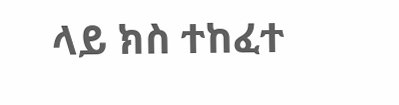ላይ ክስ ተከፈተ